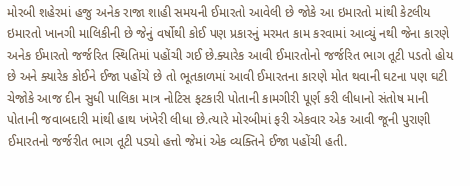મોરબી શહેરમાં હજુ અનેક રાજા શાહી સમયની ઈમારતો આવેલી છે જોકે આ ઇમારતો માંથી કેટલીય ઇમારતો ખાનગી માલિકીની છે જેનું વર્ષોથી કોઈ પણ પ્રકારનું મરમત કામ કરવામાં આવ્યું નથી જેના કારણે અનેક ઈમારતો જર્જરિત સ્થિતિમાં પહોંચી ગઈ છે.ક્યારેક આવી ઈમારતોનો જર્જરિત ભાગ તૂટી પડતો હોય છે અને ક્યારેક કોઈને ઈજા પહોંચે છે તો ભૂતકાળમાં આવી ઈમારતના કારણે મોત થવાની ઘટના પણ ઘટી ચેજોકે આજ દીન સુધી પાલિકા માત્ર નોટિસ ફટકારી પોતાની કામગીરી પૂર્ણ કરી લીધાનો સંતોષ માની પોતાની જવાબદારી માંથી હાથ ખંખેરી લીધા છે.ત્યારે મોરબીમાં ફરી એકવાર એક આવી જૂની પુરાણી ઈમારતનો જર્જરીત ભાગ તૂટી પડ્યો હત્તો જેમાં એક વ્યક્તિને ઈજા પહોંચી હતી.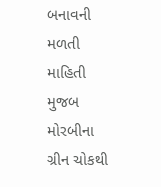બનાવની મળતી માહિતી મુજબ મોરબીના ગ્રીન ચોકથી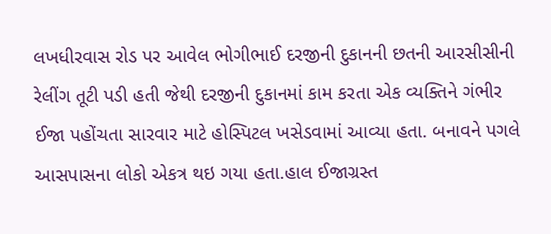લખધીરવાસ રોડ પર આવેલ ભોગીભાઈ દરજીની દુકાનની છતની આરસીસીની રેલીંગ તૂટી પડી હતી જેથી દરજીની દુકાનમાં કામ કરતા એક વ્યક્તિને ગંભીર ઈજા પહોંચતા સારવાર માટે હોસ્પિટલ ખસેડવામાં આવ્યા હતા. બનાવને પગલે આસપાસના લોકો એકત્ર થઇ ગયા હતા.હાલ ઈજાગ્રસ્ત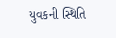યુવકની સ્થિતિ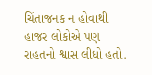ચિંતાજનક ન હોવાથી હાજર લોકોએ પણ રાહતનો શ્વાસ લીધો હતો.